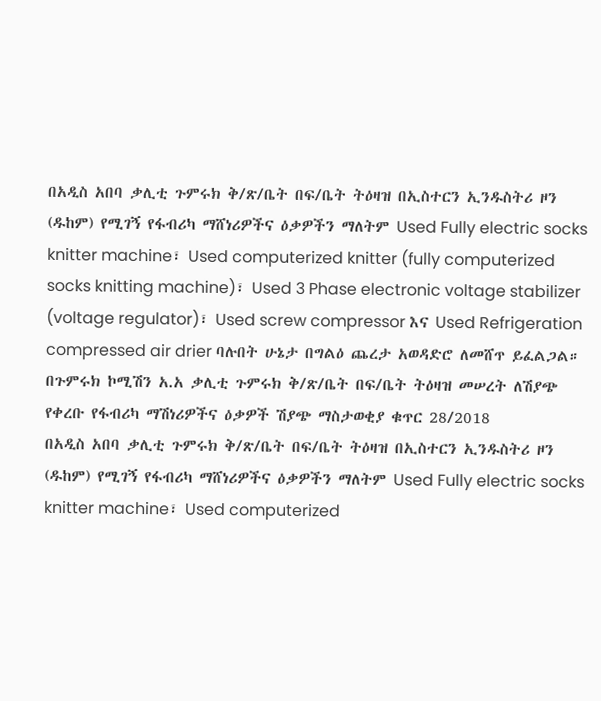በአዲስ አበባ ቃሊቲ ጉምሩክ ቅ/ጽ/ቤት በፍ/ቤት ትዕዛዝ በኢስተርን ኢንዱስትሪ ዞን (ዱከም) የሚገኝ የፋብሪካ ማሸነሪዎችና ዕቃዎችን ማለትም Used Fully electric socks knitter machine፣ Used computerized knitter (fully computerized socks knitting machine)፣ Used 3 Phase electronic voltage stabilizer (voltage regulator)፣ Used screw compressor እና Used Refrigeration compressed air drier ባሉበት ሁኔታ በግልዕ ጨረታ አወዳድሮ ለመሸጥ ይፈልጋል።
በጉምሩክ ኮሚሽን አ.አ ቃሊቲ ጉምሩክ ቅ/ጽ/ቤት በፍ/ቤት ትዕዛዝ መሠረት ለሽያጭ
የቀረቡ የፋብሪካ ማሽነሪዎችና ዕቃዎች ሽያጭ ማስታወቂያ ቁጥር 28/2018
በአዲስ አበባ ቃሊቲ ጉምሩክ ቅ/ጽ/ቤት በፍ/ቤት ትዕዛዝ በኢስተርን ኢንዱስትሪ ዞን (ዱከም) የሚገኝ የፋብሪካ ማሸነሪዎችና ዕቃዎችን ማለትም Used Fully electric socks knitter machine፣ Used computerized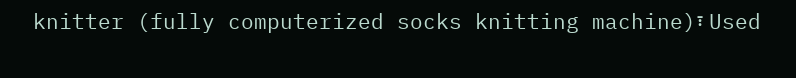knitter (fully computerized socks knitting machine)፣ Used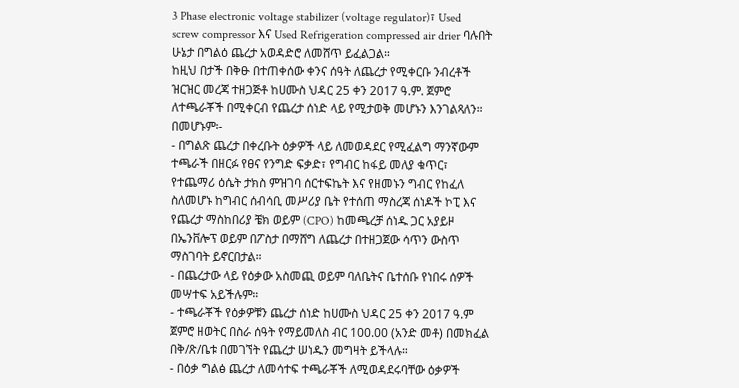3 Phase electronic voltage stabilizer (voltage regulator)፣ Used screw compressor እና Used Refrigeration compressed air drier ባሉበት ሁኔታ በግልዕ ጨረታ አወዳድሮ ለመሸጥ ይፈልጋል።
ከዚህ በታች በቅፁ በተጠቀሰው ቀንና ሰዓት ለጨረታ የሚቀርቡ ንብረቶች ዝርዝር መረጃ ተዘጋጅቶ ከሀሙስ ህዳር 25 ቀን 2017 ዓ.ም. ጀምሮ ለተጫራቾች በሚቀርብ የጨረታ ሰነድ ላይ የሚታወቅ መሆኑን እንገልጻለን።
በመሆኑም፡-
- በግልጽ ጨረታ በቀረቡት ዕቃዎች ላይ ለመወዳደር የሚፈልግ ማንኛውም ተጫራች በዘርፉ የፀና የንግድ ፍቃድ፣ የግብር ከፋይ መለያ ቁጥር፣ የተጨማሪ ዕሴት ታክስ ምዝገባ ሰርተፍኬት እና የዘመኑን ግብር የከፈለ ስለመሆኑ ከግብር ሰብሳቢ መሥሪያ ቤት የተሰጠ ማስረጃ ሰነዶች ኮፒ እና የጨረታ ማስከበሪያ ቼክ ወይም (CPO) ከመጫረቻ ሰነዱ ጋር አያይዞ በኤንቨሎፕ ወይም በፖስታ በማሸግ ለጨረታ በተዘጋጀው ሳጥን ውስጥ ማስገባት ይኖርበታል።
- በጨረታው ላይ የዕቃው አስመጪ ወይም ባለቤትና ቤተሰቡ የነበሩ ሰዎች መሣተፍ አይችሉም።
- ተጫራቾች የዕቃዎቹን ጨረታ ሰነድ ከሀሙስ ህዳር 25 ቀን 2017 ዓ.ም ጀምሮ ዘወትር በስራ ሰዓት የማይመለስ ብር 100.00 (አንድ መቶ) በመክፈል በቅ/ጽ/ቤቱ በመገኘት የጨረታ ሠነዱን መግዛት ይችላሉ።
- በዕቃ ግልፅ ጨረታ ለመሳተፍ ተጫራቾች ለሚወዳደሩባቸው ዕቃዎች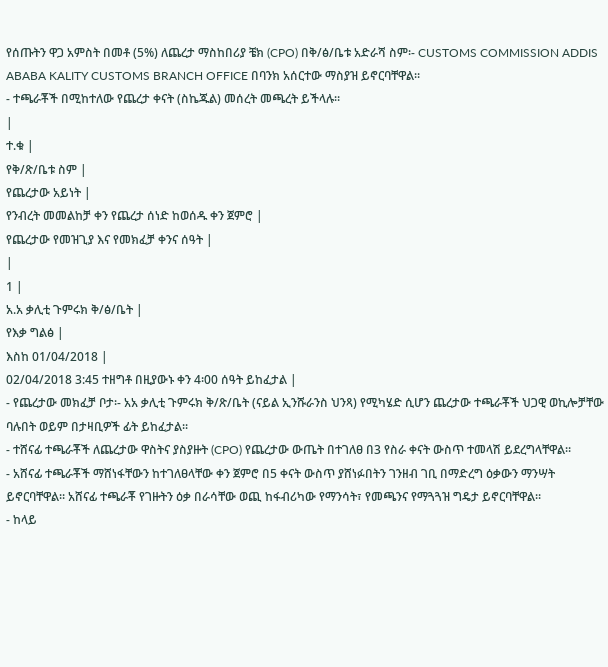የሰጡትን ዋጋ አምስት በመቶ (5%) ለጨረታ ማስከበሪያ ቼክ (CPO) በቅ/ፅ/ቤቱ አድራሻ ስም፡- CUSTOMS COMMISSION ADDIS ABABA KALITY CUSTOMS BRANCH OFFICE በባንክ አሰርተው ማስያዝ ይኖርባቸዋል።
- ተጫራቾች በሚከተለው የጨረታ ቀናት (ስኬጁል) መሰረት መጫረት ይችላሉ።
|
ተ.ቁ |
የቅ/ጽ/ቤቱ ስም |
የጨረታው አይነት |
የንብረት መመልከቻ ቀን የጨረታ ሰነድ ከወሰዱ ቀን ጀምሮ |
የጨረታው የመዝጊያ እና የመክፈቻ ቀንና ሰዓት |
|
1 |
አ.አ ቃሊቲ ጉምሩክ ቅ/ፅ/ቤት |
የእቃ ግልፅ |
እስከ 01/04/2018 |
02/04/2018 3:45 ተዘግቶ በዚያውኑ ቀን 4፡00 ሰዓት ይከፈታል |
- የጨረታው መክፈቻ ቦታ፡- አአ ቃሊቲ ጉምሩክ ቅ/ጽ/ቤት (ናይል ኢንሹራንስ ህንጻ) የሚካሄድ ሲሆን ጨረታው ተጫራቾች ህጋዊ ወኪሎቻቸው ባሉበት ወይም በታዛቢዎች ፊት ይከፈታል፡፡
- ተሸናፊ ተጫራቾች ለጨረታው ዋስትና ያስያዙት (CPO) የጨረታው ውጤት በተገለፀ በ3 የስራ ቀናት ውስጥ ተመላሽ ይደረግላቸዋል።
- አሸናፊ ተጫራቾች ማሸነፋቸውን ከተገለፀላቸው ቀን ጀምሮ በ5 ቀናት ውስጥ ያሸነፉበትን ገንዘብ ገቢ በማድረግ ዕቃውን ማንሣት ይኖርባቸዋል። አሸናፊ ተጫራቾ የገዙትን ዕቃ በራሳቸው ወጪ ከፋብሪካው የማንሳት፣ የመጫንና የማጓጓዝ ግዴታ ይኖርባቸዋል።
- ከላይ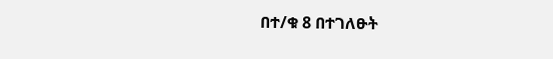በተ/ቁ 8 በተገለፁት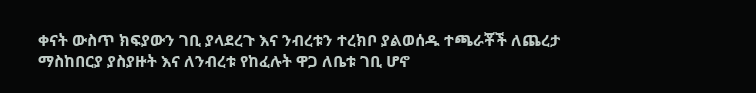ቀናት ውስጥ ክፍያውን ገቢ ያላደረጉ እና ንብረቱን ተረክቦ ያልወሰዱ ተጫራቾች ለጨረታ ማስከበርያ ያስያዙት እና ለንብረቱ የከፈሉት ዋጋ ለቤቱ ገቢ ሆኖ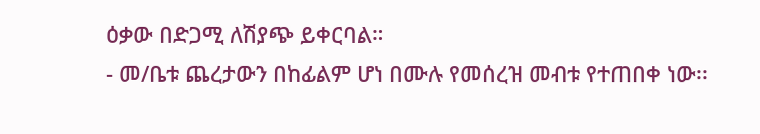ዕቃው በድጋሚ ለሽያጭ ይቀርባል።
- መ/ቤቱ ጨረታውን በከፊልም ሆነ በሙሉ የመሰረዝ መብቱ የተጠበቀ ነው፡፡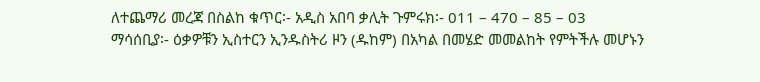ለተጨማሪ መረጃ በስልከ ቁጥር፡- አዲስ አበባ ቃሊት ጉምሩክ፡- 011 – 470 – 85 – 03
ማሳሰቢያ፡- ዕቃዎቹን ኢስተርን ኢንዱስትሪ ዞን (ዱከም) በአካል በመሄድ መመልከት የምትችሉ መሆኑን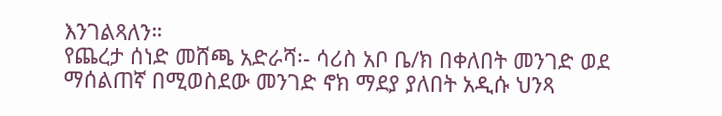እንገልጻለን።
የጨረታ ሰነድ መሸጫ አድራሻ፡- ሳሪስ አቦ ቤ/ክ በቀለበት መንገድ ወደ ማሰልጠኛ በሚወስደው መንገድ ኖክ ማደያ ያለበት አዲሱ ህንጻ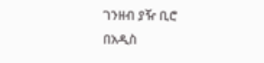ገንዘብ ያዥ ቢሮ
በአዲስ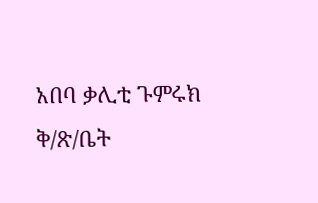አበባ ቃሊቲ ጉምሩክ ቅ/ጽ/ቤት